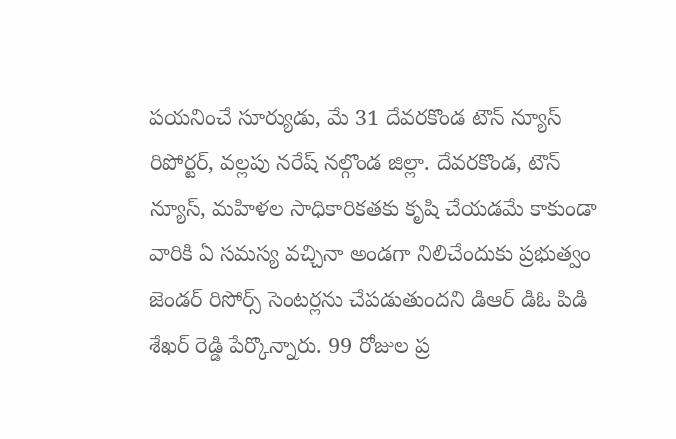పయనించే సూర్యుడు, మే 31 దేవరకొండ టౌన్ న్యూస్ రిపోర్టర్, వల్లపు నరేష్ నల్గొండ జిల్లా. దేవరకొండ, టౌన్ న్యూస్, మహిళల సాధికారికతకు కృషి చేయడమే కాకుండా వారికి ఏ సమస్య వచ్చినా అండగా నిలిచేందుకు ప్రభుత్వం జెండర్ రిసోర్స్ సెంటర్లను చేపడుతుందని డిఆర్ డిఓ పిడి శేఖర్ రెడ్డి పేర్కొన్నారు. 99 రోజుల ప్ర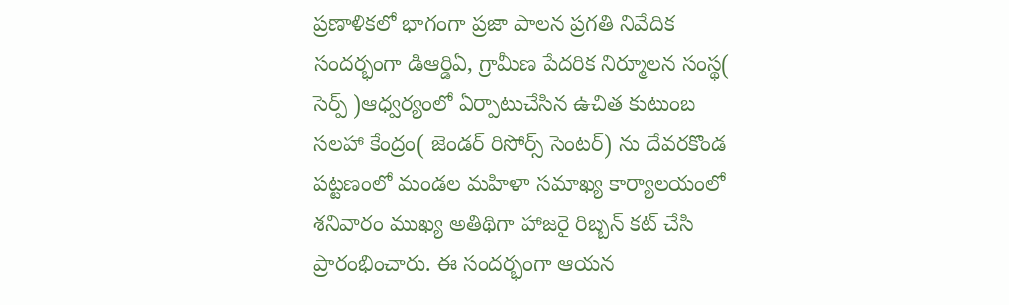ప్రణాళికలో భాగంగా ప్రజా పాలన ప్రగతి నివేదిక సందర్భంగా డిఆర్డిఏ, గ్రామీణ పేదరిక నిర్మూలన సంస్థ( సెర్ప్ )ఆధ్వర్యంలో ఏర్పాటుచేసిన ఉచిత కుటుంబ సలహా కేంద్రం( జెండర్ రిసోర్స్ సెంటర్) ను దేవరకొండ పట్టణంలో మండల మహిళా సమాఖ్య కార్యాలయంలో శనివారం ముఖ్య అతిథిగా హాజరై రిబ్బన్ కట్ చేసి ప్రారంభించారు. ఈ సందర్భంగా ఆయన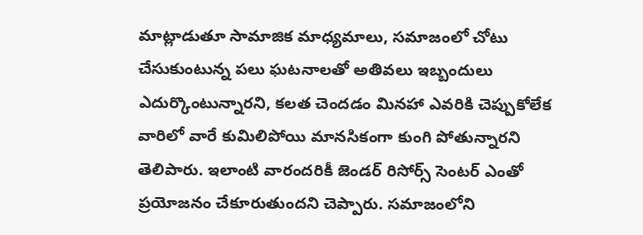మాట్లాడుతూ సామాజిక మాధ్యమాలు, సమాజంలో చోటు చేసుకుంటున్న పలు ఘటనాలతో అతివలు ఇబ్బందులు ఎదుర్కొంటున్నారని, కలత చెందడం మినహా ఎవరికి చెప్పుకోలేక వారిలో వారే కుమిలిపోయి మానసికంగా కుంగి పోతున్నారని తెలిపారు. ఇలాంటి వారందరికీ జెండర్ రిసోర్స్ సెంటర్ ఎంతో ప్రయోజనం చేకూరుతుందని చెప్పారు. సమాజంలోని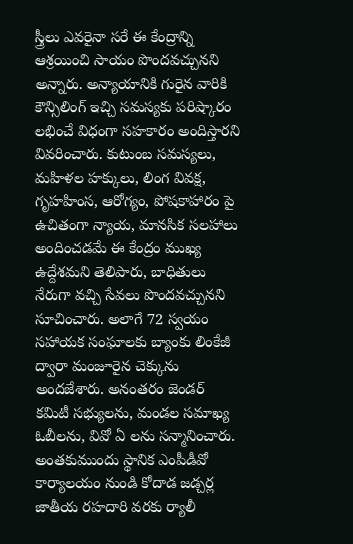స్త్రీలు ఎవరైనా సరే ఈ కేంద్రాన్ని ఆశ్రయించి సాయం పొందవచ్చునని అన్నారు. అన్యాయానికి గురైన వారికి కౌన్సిలింగ్ ఇచ్చి సమస్యకు పరిష్కారం లభించే విధంగా సహకారం అందిస్తారని వివరించారు. కుటుంబ సమస్యలు, మహిళల హక్కులు, లింగ వివక్ష, గృహహింస, ఆరోగ్యం, పోషకాహారం పై ఉచితంగా న్యాయ, మానసిక సలహాలు అందించడమే ఈ కేంద్రం ముఖ్య ఉద్దేశమని తెలిపారు, బాధితులు నేరుగా వచ్చి సేవలు పొందవచ్చునని సూచించారు. అలాగే 72 స్వయం సహాయక సంఘాలకు బ్యాంకు లింకేజీ ద్వారా మంజూరైన చెక్కును అందజేశారు. అనంతరం జెండర్ కమిటీ సభ్యులను, మండల సమాఖ్య ఓబీలను, వివో ఏ లను సన్మానించారు. అంతకుముందు స్థానిక ఎంపీడీవో కార్యాలయం నుండి కోదాడ జడ్చర్ల జాతీయ రహదారి వరకు ర్యాలీ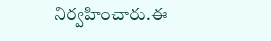నిర్వహించారు.ఈ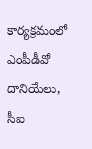కార్యక్రమంలో ఎంపీడీవో దానియేలు, సీఐ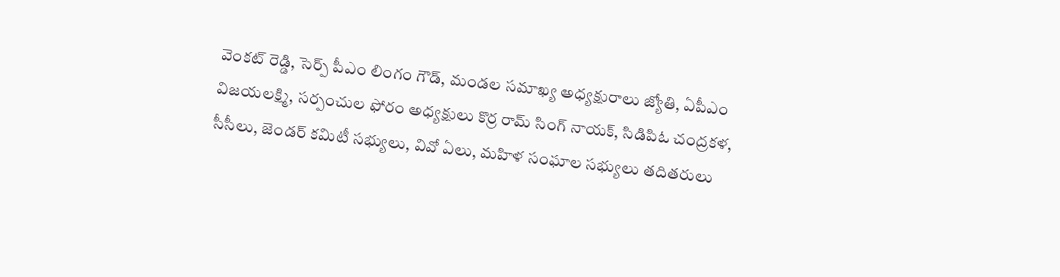వెంకట్ రెడ్డి, సెర్ప్ పీఎం లింగం గౌడ్, మండల సమాఖ్య అధ్యక్షురాలు జ్యోతి, ఏపీఎం విజయలక్ష్మి, సర్పంచుల ఫోరం అధ్యక్షులు కొర్ర రామ్ సింగ్ నాయక్, సిడిపిఓ చంద్రకళ, సీసీలు, జెండర్ కమిటీ సభ్యులు, వివో ఏలు, మహిళ సంఘాల సభ్యులు తదితరులు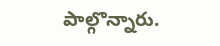పాల్గొన్నారు.